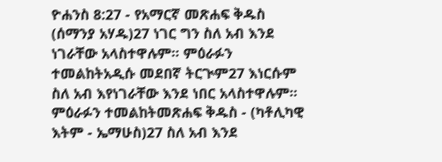ዮሐንስ 8:27 - የአማርኛ መጽሐፍ ቅዱስ (ሰማንያ አሃዱ)27 ነገር ግን ስለ አብ እንደ ነገራቸው አላስተዋሉም። ምዕራፉን ተመልከትአዲሱ መደበኛ ትርጒም27 እነርሱም ስለ አብ እየነገራቸው እንደ ነበር አላስተዋሉም። ምዕራፉን ተመልከትመጽሐፍ ቅዱስ - (ካቶሊካዊ እትም - ኤማሁስ)27 ስለ አብ እንደ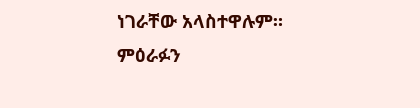ነገራቸው አላስተዋሉም። ምዕራፉን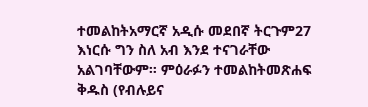ተመልከትአማርኛ አዲሱ መደበኛ ትርጉም27 እነርሱ ግን ስለ አብ እንደ ተናገራቸው አልገባቸውም። ምዕራፉን ተመልከትመጽሐፍ ቅዱስ (የብሉይና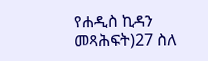የሐዲስ ኪዳን መጻሕፍት)27 ስለ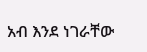አብ እንደ ነገራቸው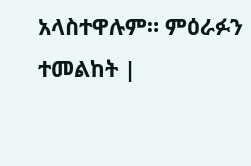አላስተዋሉም። ምዕራፉን ተመልከት |